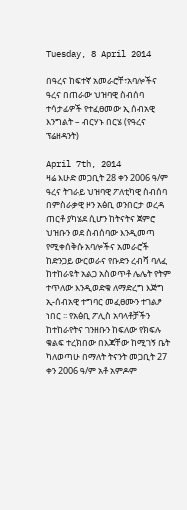Tuesday, 8 April 2014

በዓረና ከፍተኛ አመራሮቸ፣አባሎችና ዓረና በጠራው ህዝባዊ ስብሰባ ተሳታፊዎች የተፈፀመው ኢ ሰብአዊ እንግልት – ብርሃኑ በርሄ (የዓረና ፕሬዘዳንት)

April 7th, 2014
ዛሬ እሁድ መጋቢት 28 ቀን 2006 ዓ/ም ዓረና ትገራይ ህዝባዊ ፖለቲካዊ ስብሰባ በምስራቃዊ ዞን አፅቢ ወንበርታ ወረዳ ጠርቶ ያካሄደ ሲሆን ከትናትና ጀምሮ ህዝቡን ወደ ስብሰባው እንዲመጣ የሚቀሰቅሱ አባሎችና አመራሮች ከድንጋይ ውርወራና የቡድን ረብሻ ባለፈ ከተከራዩት አልጋ አስወጥቶ ሌሌት የትም ተጥለው እንዲወድቁ ለማድረግ እጅግ ኢ-ሰብአዊ ተግባር መፈፀሙን ተገልፆ ነበር ፡፡ የአፅቢ ፖሊስ አባላቶቻችን ከተከራየትና ገንዘቡን ከፍለው የክፍሉ ቁልፍ ተረክበው በእጃቸው ከሚገኝ ቤት ካለወጣሁ በማለት ትናንት መጋቢት 27 ቀን 2006 ዓ/ም አቶ አምዶም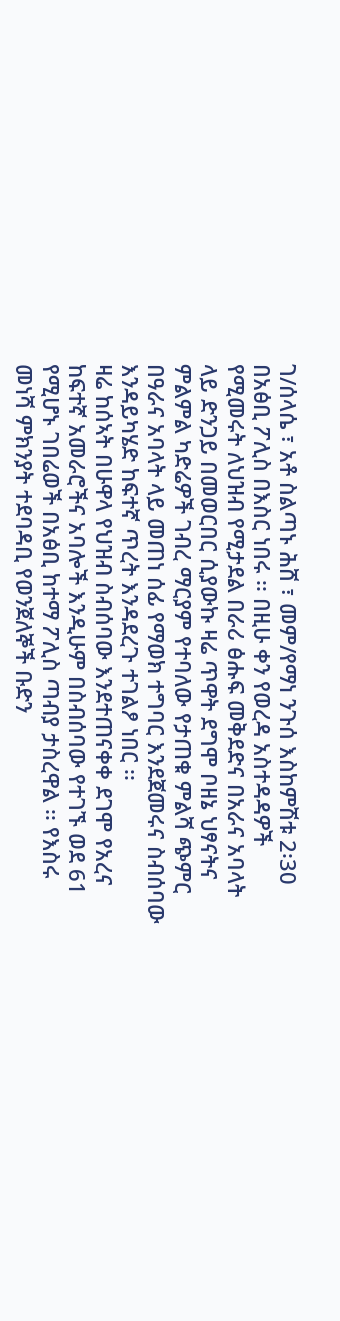ገ/ሰላሴ ፣ አቶ ስልጣኑ ሕሸ ፣ መም/የማነ ንጉሰ እስከምሽቱ 2፡30 በአፅቢ ፖሊስ በእስር ነበሩ ፡፡ በዚሁ ቀን የወረዳ አስተዳዳዎች የሚመሩት ለህዝብ የሚታደል በራሪ ፅሑፍ መቅደድና በአራና አባላት ላይ ድንጋይ በመወርበር ሲያውኩ ዛሬ ጥዋት ደግሞ ቦዘኔ ህፃናትና ምልምል ካድሬዎች ገብረ ማርያም የተባለው የታጠቁ ምልሻ ጭምር በዓራና አባላት ላይ መጠነ ሰፊ የማወክ ተግባር እንደጀመሩና ስብሰባው እንዳይካሄድ ከፍተኛ ጥረት እንዳደረጉ ተገልፆ ነበር ፡፡
ዛሬ ከሰኣት በሁዋላ የህዝብ ስብሰባው እንደተጠናቀቀ ደገሞ የአረና ከፍተኛ አመራሮችና አባሎች እንዲሁም በስብሰባው የተገኙ ወደ 61 የሚሆኑ ገበሬወች በአፅቢ ከተማ ፖሊስ ጣብያ ታስረዋል ፡፡ የእስሩ መነሻ ምክንያት ተደባዳቢ የወንጀለኞች ቡድን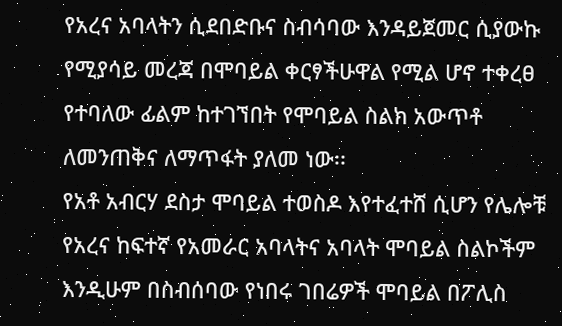የአረና አባላትን ሲደበድቡና ስብሳባው እንዳይጀመር ሲያውኩ የሚያሳይ መረጃ በሞባይል ቀርፃችሁዋል የሚል ሆኖ ተቀረፀ የተባለው ፊልም ከተገኘበት የሞባይል ስልክ አውጥቶ ለመንጠቅና ለማጥፋት ያለመ ነው፡፡
የአቶ አብርሃ ደስታ ሞባይል ተወስዶ እየተፈተሸ ሲሆን የሌሎቹ የአረና ከፍተኛ የአመራር አባላትና አባላት ሞባይል ስልኮችም እንዲሁም በስብሰባው የነበሩ ገበሬዎች ሞባይል በፖሊስ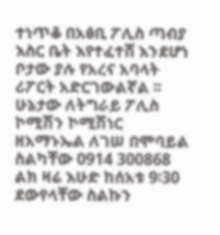ተነጥቆ በአፅቢ ፖሊስ ጣብያ እስር ቤት እየተፈተሸ እንደሆነ ቦታው ያሉ የአረና አባላት ሪፖርት አድርገውልኛል ፡፡
ሁኔታው ለትግራይ ፖሊስ ኮሚሽን ኮሚሽነር ዘአማኑኤል ለገሠ በሞባይል ስልካቸው 0914 300868 ልክ ዛሬ እሁድ ከሰአቱ 9፡30 ደውየላቸው ስልኩን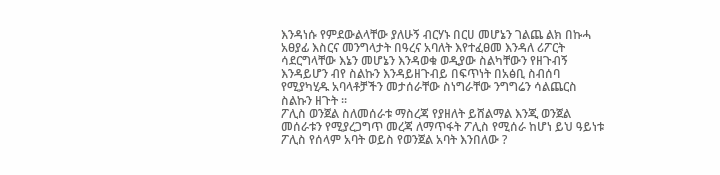እንዳነሱ የምደውልላቸው ያለሁኝ ብርሃኑ በርሀ መሆኔን ገልጨ ልክ በኩሓ አፀያፊ እስርና መንግላታት በዓረና አባለት እየተፈፀመ እንዳለ ሪፖርት ሳደርግላቸው እኔን መሆኔን እንዳወቁ ወዲያው ስልካቸውን የዘጉብኝ እንዳይሆን ብየ ስልኩን እንዳይዘጉብይ በፍጥነት በአፅቢ ስብሰባ የሚያካሂዱ አባላቶቻችን መታሰራቸው ስነግራቸው ንግግሬን ሳልጨርስ ስልኩን ዘጉት ፡፡
ፖሊስ ወንጀል ስለመሰራቱ ማስረጃ የያዘለት ይሸልማል እንጂ ወንጀል መሰራቱን የሚያረጋግጥ መረጃ ለማጥፋት ፖሊስ የሚሰራ ከሆነ ይህ ዓይነቱ ፖሊስ የሰላም አባት ወይስ የወንጀል አባት እንበለው ?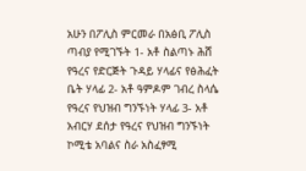አሁን በፖሊስ ምርመራ በአፅቢ ፖሊስ ጣብያ የሚገኙት 1- አቶ ስልጣኑ ሕሸ የዓረና የድርጅት ጉዳይ ሃላፊና የፅሕፈት ቤት ሃላፊ 2- አቶ ዓምዶም ገብረ ስላሴ የዓረና የህዝብ ግንኙነት ሃላፊ 3- አቶ አብርሃ ደሰታ የዓረና የህዝብ ግንኙነት ኮሚቴ አባልና ስራ አስፈፃሚ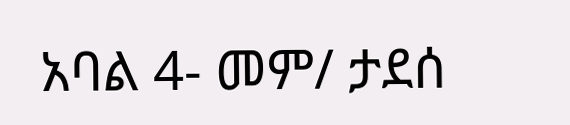አባል 4- መም/ ታደሰ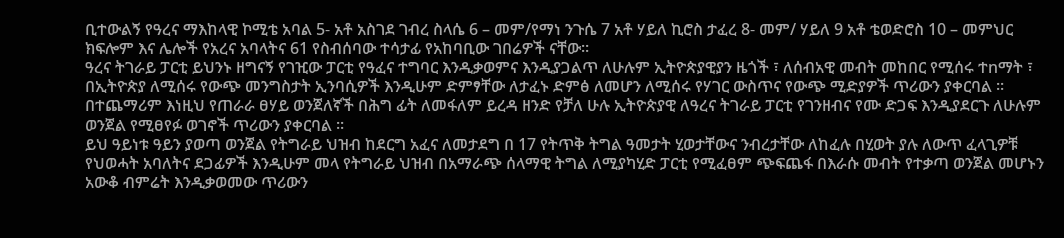ቢተውልኝ የዓረና ማእከላዊ ኮሚቴ አባል 5- አቶ አስገደ ገብረ ስላሴ 6 – መም/የማነ ንጉሴ 7 አቶ ሃይለ ኪሮስ ታፈረ 8- መም/ ሃይለ 9 አቶ ቴወድሮስ 10 – መምህር ክፍሎም እና ሌሎች የአረና አባላትና 61 የስብሰባው ተሳታፊ የአከባቢው ገበሬዎች ናቸው፡፡
ዓረና ትገራይ ፓርቲ ይህንኑ ዘግናኝ የገዢው ፓርቲ የዓፈና ተግባር እንዲቃወምና እንዲያጋልጥ ለሁሉም ኢትዮጵያዊያን ዜጎች ፣ ለሰብአዊ መብት መከበር የሚሰሩ ተnማት ፣ በኢትዮጵያ ለሚሰሩ የውጭ መንግስታት ኢንባሲዎች እንዲሁም ድምፃቸው ለታፈኑ ድምፅ ለመሆን ለሚሰሩ የሃገር ውስጥና የውጭ ሚድያዎች ጥሪውን ያቀርባል ፡፡ በተጨማሪም እነዚህ የጠራራ ፀሃይ ወንጀለኛች በሕግ ፊት ለመፋለም ይረዳ ዘንድ የቻለ ሁሉ ኢትዮጵያዊ ለዓረና ትገራይ ፓርቲ የገንዘብና የሙ ድጋፍ እንዲያደርጉ ለሁሉም ወንጀል የሚፀየፉ ወገኖች ጥሪውን ያቀርባል ፡፡
ይህ ዓይነቱ ዓይን ያወጣ ወንጀል የትግራይ ህዝብ ከደርግ አፈና ለመታደግ በ 17 የትጥቅ ትግል ዓመታት ሂወታቸውና ንብረታቸው ለከፈሉ በሂወት ያሉ ለውጥ ፈላጊዎቹ የህወሓት አባለትና ደጋፊዎች እንዲሁም መላ የትግራይ ህዝብ በአማራጭ ሰላማዊ ትግል ለሚያካሂድ ፓርቲ የሚፈፀም ጭፍጨፋ በእራሱ መብት የተቃጣ ወንጀል መሆኑን አውቆ ብምሬት እንዲቃወመው ጥሪውን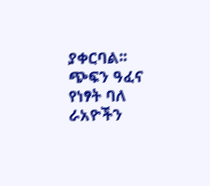ያቀርባል፡፡
ጭፍን ዓፈና የነፃት ባለ ራአዮችን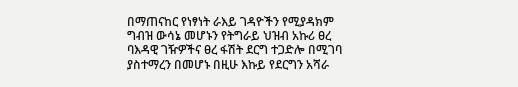በማጠናከር የነፃነት ራእይ ገዳዮችን የሚያዳክም ግብዝ ውሳኔ መሆኑን የትግራይ ህዝብ አኩሪ ፀረ ባእዳዊ ገዥዎችና ፀረ ፋሽት ደርግ ተጋድሎ በሚገባ ያስተማረን በመሆኑ በዚሁ እኩይ የደርግን አሻራ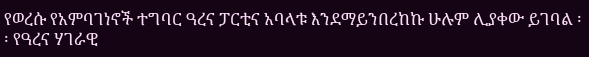የወረሱ የአምባገነኖች ተግባር ዓረና ፓርቲና አባላቱ እንደማይንበረከኩ ሁሉም ሊያቀው ይገባል ፡፡ የዓረና ሃገራዊ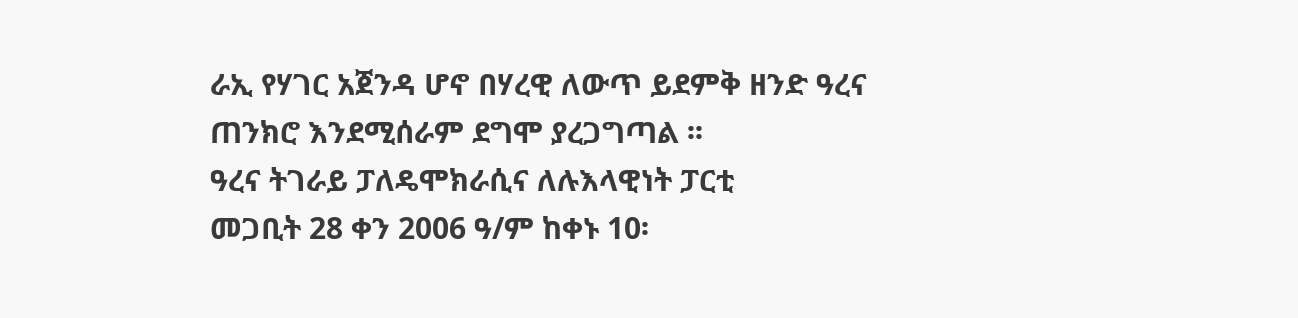ራኢ የሃገር አጀንዳ ሆኖ በሃረዊ ለውጥ ይደምቅ ዘንድ ዓረና ጠንክሮ እንደሚሰራም ደግሞ ያረጋግጣል ፡፡
ዓረና ትገራይ ፓለዴሞክራሲና ለሉእላዊነት ፓርቲ
መጋቢት 28 ቀን 2006 ዓ/ም ከቀኑ 10፡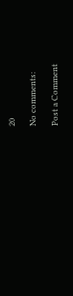20

No comments:

Post a Comment